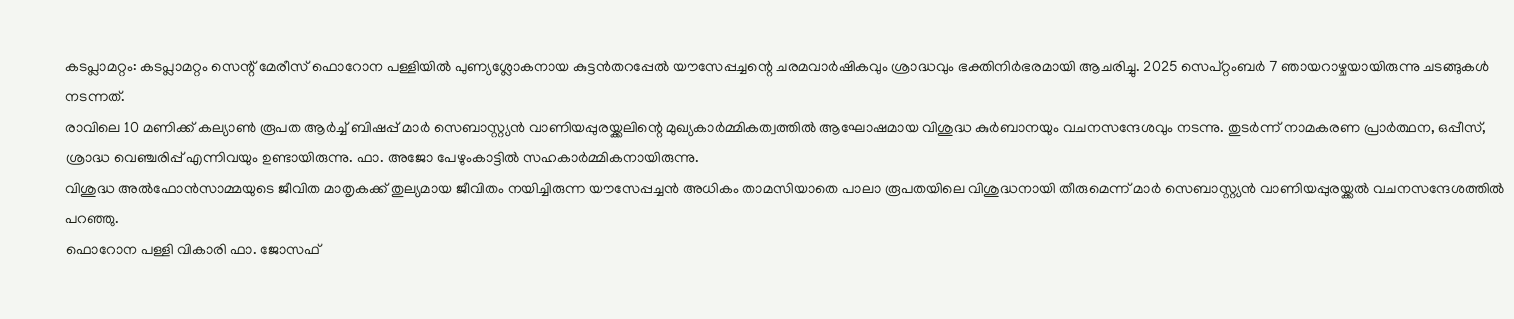കടപ്ലാമറ്റം: കടപ്ലാമറ്റം സെന്റ് മേരീസ് ഫൊറോന പള്ളിയിൽ പുണ്യശ്ലോകനായ കുട്ടൻതറപ്പേൽ യൗസേപ്പച്ചന്റെ ചരമവാർഷികവും ശ്രാദ്ധവും ഭക്തിനിർഭരമായി ആചരിച്ചു. 2025 സെപ്റ്റംബർ 7 ഞായറാഴ്ചയായിരുന്നു ചടങ്ങുകൾ നടന്നത്.
രാവിലെ 10 മണിക്ക് കല്യാൺ രൂപത ആർച്ച് ബിഷപ്പ് മാർ സെബാസ്റ്റ്യൻ വാണിയപ്പുരയ്ക്കലിന്റെ മുഖ്യകാർമ്മികത്വത്തിൽ ആഘോഷമായ വിശുദ്ധ കുർബാനയും വചനസന്ദേശവും നടന്നു. തുടർന്ന് നാമകരണ പ്രാർത്ഥന, ഒപ്പീസ്, ശ്രാദ്ധ വെഞ്ചരിപ്പ് എന്നിവയും ഉണ്ടായിരുന്നു. ഫാ. അജോ പേഴുംകാട്ടിൽ സഹകാർമ്മികനായിരുന്നു.
വിശുദ്ധ അൽഫോൻസാമ്മയുടെ ജീവിത മാതൃകക്ക് തുല്യമായ ജീവിതം നയിച്ചിരുന്ന യൗസേപ്പച്ചൻ അധികം താമസിയാതെ പാലാ രൂപതയിലെ വിശുദ്ധനായി തീരുമെന്ന് മാർ സെബാസ്റ്റ്യൻ വാണിയപ്പുരയ്ക്കൽ വചനസന്ദേശത്തിൽ പറഞ്ഞു.
ഫൊറോന പള്ളി വികാരി ഫാ. ജോസഫ്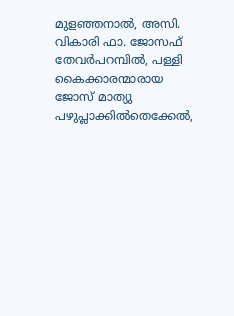മുളഞ്ഞനാൽ, അസി. വികാരി ഫാ. ജോസഫ് തേവർപറമ്പിൽ, പള്ളി കൈക്കാരന്മാരായ ജോസ് മാത്യു പഴുപ്ലാക്കിൽതെക്കേൽ,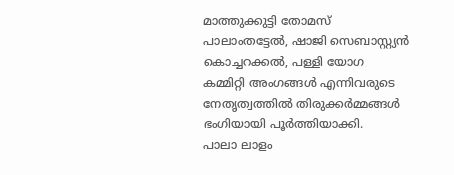മാത്തുക്കുട്ടി തോമസ് പാലാംതട്ടേൽ, ഷാജി സെബാസ്റ്റ്യൻ കൊച്ചറക്കൽ, പള്ളി യോഗ കമ്മിറ്റി അംഗങ്ങൾ എന്നിവരുടെ നേതൃത്വത്തിൽ തിരുക്കർമ്മങ്ങൾ ഭംഗിയായി പൂർത്തിയാക്കി.
പാലാ ലാളം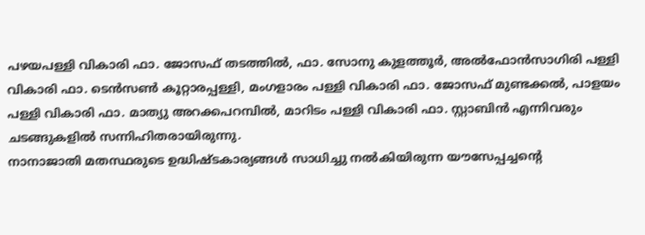പഴയപള്ളി വികാരി ഫാ. ജോസഫ് തടത്തിൽ, ഫാ. സോനു കുളത്തൂർ, അൽഫോൻസാഗിരി പള്ളി വികാരി ഫാ. ടെൻസൺ കൂറ്റാരപ്പള്ളി, മംഗളാരം പള്ളി വികാരി ഫാ. ജോസഫ് മുണ്ടക്കൽ, പാളയം പള്ളി വികാരി ഫാ. മാത്യു അറക്കപറമ്പിൽ, മാറിടം പള്ളി വികാരി ഫാ. സ്റ്റാബിൻ എന്നിവരും ചടങ്ങുകളിൽ സന്നിഹിതരായിരുന്നു.
നാനാജാതി മതസ്ഥരുടെ ഉദ്ധിഷ്ടകാര്യങ്ങൾ സാധിച്ചു നൽകിയിരുന്ന യൗസേപ്പച്ചന്റെ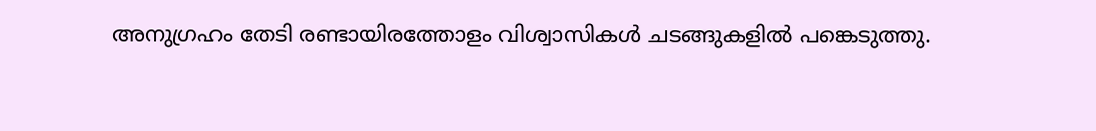അനുഗ്രഹം തേടി രണ്ടായിരത്തോളം വിശ്വാസികൾ ചടങ്ങുകളിൽ പങ്കെടുത്തു.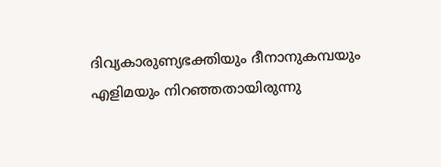ദിവ്യകാരുണ്യഭക്തിയും ദീനാനുകമ്പയും എളിമയും നിറഞ്ഞതായിരുന്നു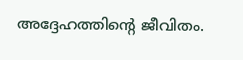അദ്ദേഹത്തിന്റെ ജീവിതം.